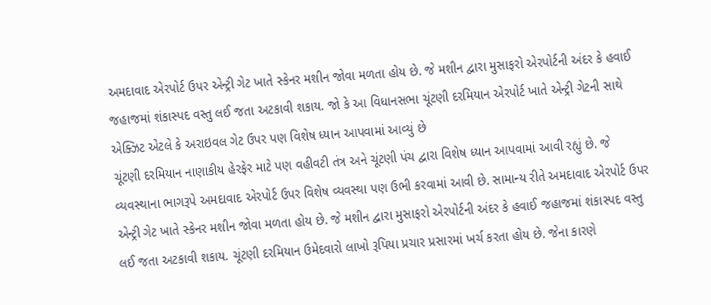અમદાવાદ એરપોર્ટ ઉપર એન્ટ્રી ગેટ ખાતે સ્કેનર મશીન જોવા મળતા હોય છે. જે મશીન દ્વારા મુસાફરો એરપોર્ટની અંદર કે હવાઈ જહાજમાં શંકાસ્પદ વસ્તુ લઈ જતા અટકાવી શકાય. જો કે આ વિધાનસભા ચૂંટણી દરમિયાન એરપોર્ટ ખાતે એન્ટ્રી ગેટની સાથે એક્ઝિટ એટલે કે અરાઇવલ ગેટ ઉપર પણ વિશેષ ધ્યાન આપવામાં આવ્યું છે
ચૂંટણી દરમિયાન નાણાકીય હેરફેર માટે પણ વહીવટી તંત્ર અને ચૂંટણી પંચ દ્વારા વિશેષ ધ્યાન આપવામાં આવી રહ્યું છે. જે વ્યવસ્થાના ભાગરૂપે અમદાવાદ એરપોર્ટ ઉપર વિશેષ વ્યવસ્થા પણ ઉભી કરવામાં આવી છે. સામાન્ય રીતે અમદાવાદ એરપોર્ટ ઉપર એન્ટ્રી ગેટ ખાતે સ્કેનર મશીન જોવા મળતા હોય છે. જે મશીન દ્વારા મુસાફરો એરપોર્ટની અંદર કે હવાઈ જહાજમાં શંકાસ્પદ વસ્તુ લઈ જતા અટકાવી શકાય. ચૂંટણી દરમિયાન ઉમેદવારો લાખો રૂપિયા પ્રચાર પ્રસારમાં ખર્ચ કરતા હોય છે. જેના કારણે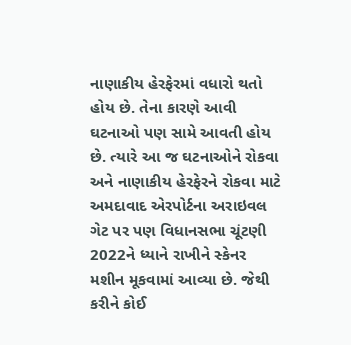નાણાકીય હેરફેરમાં વધારો થતો હોય છે. તેના કારણે આવી ઘટનાઓ પણ સામે આવતી હોય છે. ત્યારે આ જ ઘટનાઓને રોકવા અને નાણાકીય હેરફેરને રોકવા માટે અમદાવાદ એરપોર્ટના અરાઇવલ ગેટ પર પણ વિધાનસભા ચૂંટણી 2022ને ધ્યાને રાખીને સ્કેનર મશીન મૂકવામાં આવ્યા છે. જેથી કરીને કોઈ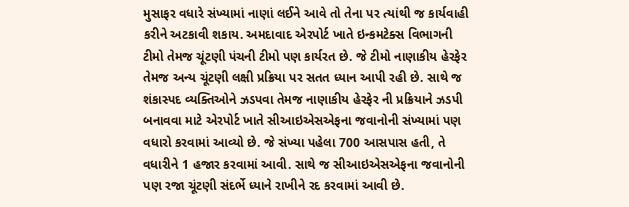મુસાફર વધારે સંખ્યામાં નાણાં લઈને આવે તો તેના પર ત્યાંથી જ કાર્યવાહી કરીને અટકાવી શકાય. અમદાવાદ એરપોર્ટ ખાતે ઇન્કમટેક્સ વિભાગની ટીમો તેમજ ચૂંટણી પંચની ટીમો પણ કાર્યરત છે. જે ટીમો નાણાકીય હેરફેર તેમજ અન્ય ચૂંટણી લક્ષી પ્રક્રિયા પર સતત ધ્યાન આપી રહી છે. સાથે જ શંકાસ્પદ વ્યક્તિઓને ઝડપવા તેમજ નાણાકીય હેરફેર ની પ્રક્રિયાને ઝડપી બનાવવા માટે એરપોર્ટ ખાતે સીઆઇએસએફના જવાનોની સંખ્યામાં પણ વધારો કરવામાં આવ્યો છે. જે સંખ્યા પહેલા 700 આસપાસ હતી, તે વધારીને 1 હજાર કરવામાં આવી. સાથે જ સીઆઇએસએફના જવાનોની પણ રજા ચૂંટણી સંદર્ભે ધ્યાને રાખીને રદ કરવામાં આવી છે.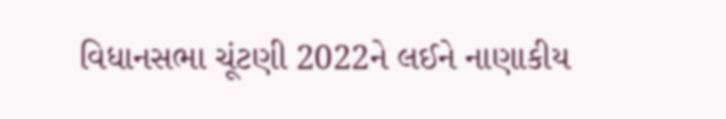વિધાનસભા ચૂંટણી 2022ને લઈને નાણાકીય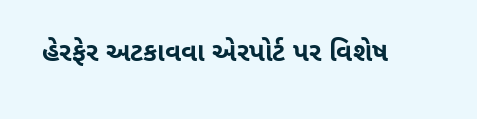હેરફેર અટકાવવા એરપોર્ટ પર વિશેષ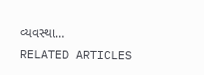વ્યવસ્થા…
RELATED ARTICLES